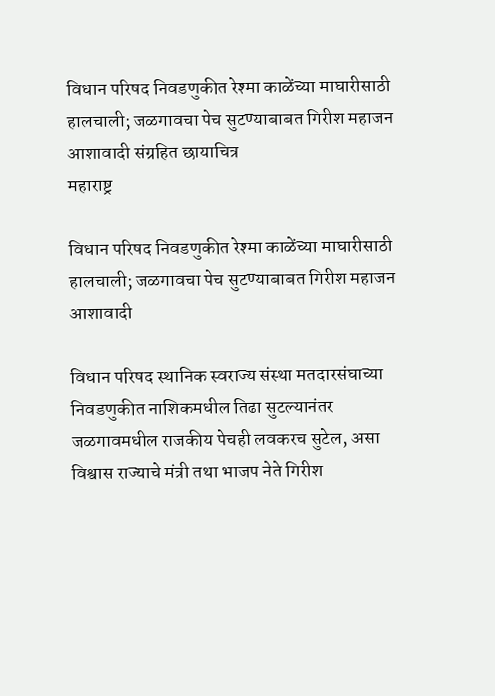विधान परिषद निवडणुकीत रेश्मा काळेंच्या माघारीसाठी हालचाली; जळगावचा पेच सुटण्याबाबत गिरीश महाजन आशावादी संग्रहित छायाचित्र
महाराष्ट्र

विधान परिषद निवडणुकीत रेश्मा काळेंच्या माघारीसाठी हालचाली; जळगावचा पेच सुटण्याबाबत गिरीश महाजन आशावादी

विधान परिषद स्थानिक स्वराज्य संस्था मतदारसंघाच्या निवडणुकीत नाशिकमधील तिढा सुटल्यानंतर जळगावमधील राजकीय पेचही लवकरच सुटेल, असा विश्वास राज्याचे मंत्री तथा भाजप नेते गिरीश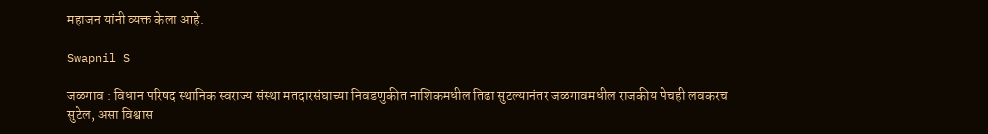महाजन यांनी व्यक्त केला आहे.

Swapnil S

जळगाव : विधान परिषद स्थानिक स्वराज्य संस्था मतदारसंघाच्या निवडणुकीत नाशिकमधील तिढा सुटल्यानंतर जळगावमधील राजकीय पेचही लवकरच सुटेल, असा विश्वास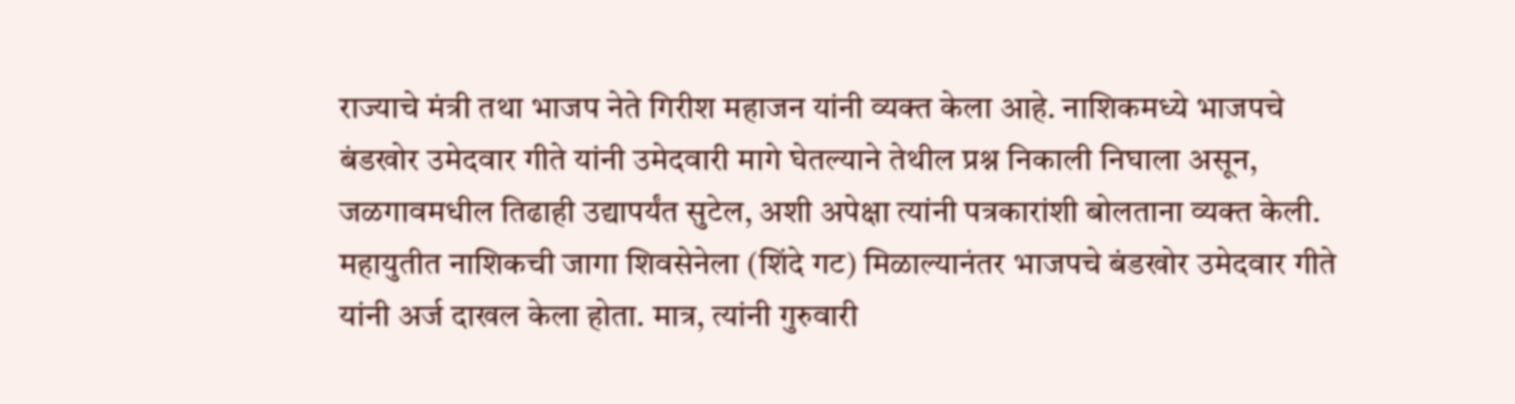राज्याचे मंत्री तथा भाजप नेते गिरीश महाजन यांनी व्यक्त केला आहे. नाशिकमध्ये भाजपचे बंडखोर उमेदवार गीते यांनी उमेदवारी मागे घेतल्याने तेथील प्रश्न निकाली निघाला असून, जळगावमधील तिढाही उद्यापर्यंत सुटेल, अशी अपेक्षा त्यांनी पत्रकारांशी बोलताना व्यक्त केली. महायुतीत नाशिकची जागा शिवसेनेला (शिंदे गट) मिळाल्यानंतर भाजपचे बंडखोर उमेदवार गीते यांनी अर्ज दाखल केला होता. मात्र, त्यांनी गुरुवारी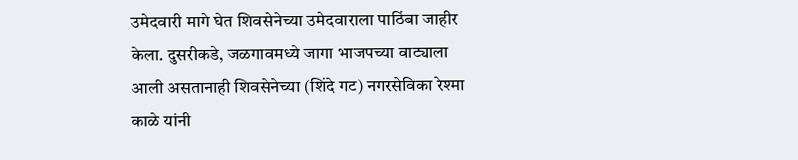उमेदवारी मागे घेत शिवसेनेच्या उमेदवाराला पाठिंबा जाहीर केला. दुसरीकडे, जळगावमध्ये जागा भाजपच्या वाट्याला आली असतानाही शिवसेनेच्या (शिंदे गट) नगरसेविका रेश्मा काळे यांनी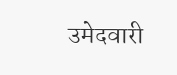उमेदवारी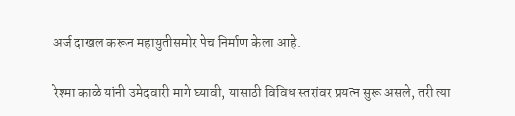अर्ज दाखल करून महायुतीसमोर पेच निर्माण केला आहे.

रेश्मा काळे यांनी उमेदवारी मागे घ्यावी, यासाठी विविध स्तरांवर प्रयत्न सुरू असले, तरी त्या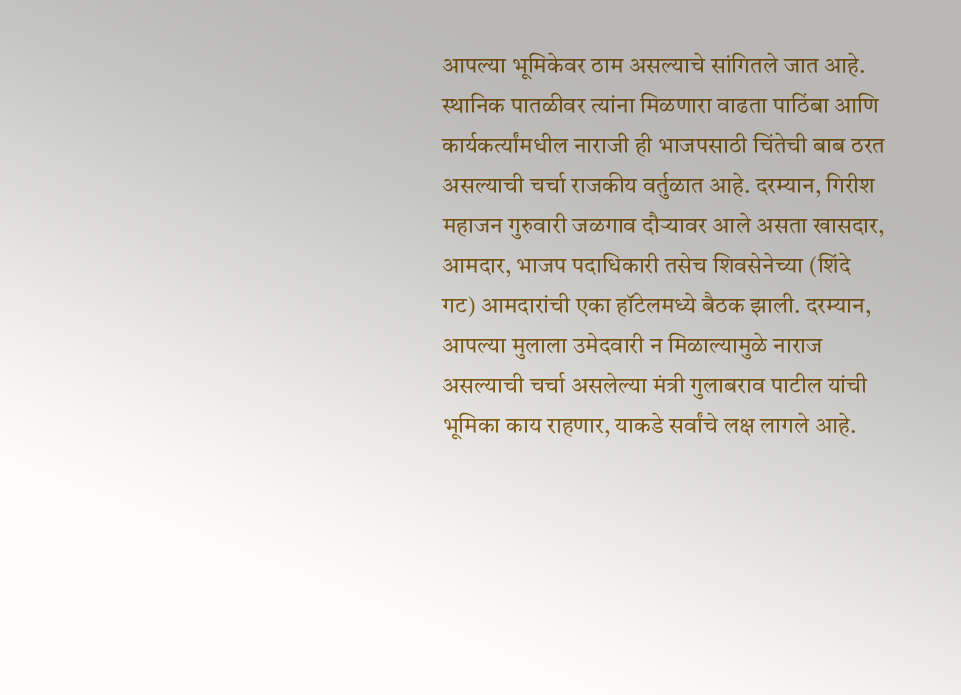आपल्या भूमिकेवर ठाम असल्याचे सांगितले जात आहे. स्थानिक पातळीवर त्यांना मिळणारा वाढता पाठिंबा आणि कार्यकर्त्यांमधील नाराजी ही भाजपसाठी चिंतेची बाब ठरत असल्याची चर्चा राजकीय वर्तुळात आहे. दरम्यान, गिरीश महाजन गुरुवारी जळगाव दौऱ्यावर आले असता खासदार, आमदार, भाजप पदाधिकारी तसेच शिवसेनेच्या (शिंदे गट) आमदारांची एका हॉटेलमध्ये बैठक झाली. दरम्यान, आपल्या मुलाला उमेदवारी न मिळाल्यामुळे नाराज असल्याची चर्चा असलेल्या मंत्री गुलाबराव पाटील यांची भूमिका काय राहणार, याकडे सर्वांचे लक्ष लागले आहे.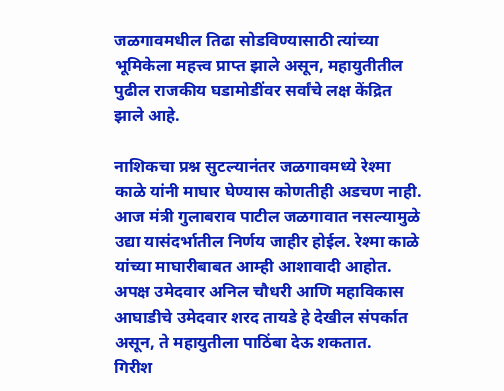जळगावमधील तिढा सोडविण्यासाठी त्यांच्या भूमिकेला महत्त्व प्राप्त झाले असून, महायुतीतील पुढील राजकीय घडामोडींवर सर्वांचे लक्ष केंद्रित झाले आहे.

नाशिकचा प्रश्न सुटल्यानंतर जळगावमध्ये रेश्मा काळे यांनी माघार घेण्यास कोणतीही अडचण नाही. आज मंत्री गुलाबराव पाटील जळगावात नसल्यामुळे उद्या यासंदर्भातील निर्णय जाहीर होईल. रेश्मा काळे यांच्या माघारीबाबत आम्ही आशावादी आहोत. अपक्ष उमेदवार अनिल चौधरी आणि महाविकास आघाडीचे उमेदवार शरद तायडे हे देखील संपर्कात असून, ते महायुतीला पाठिंबा देऊ शकतात.
गिरीश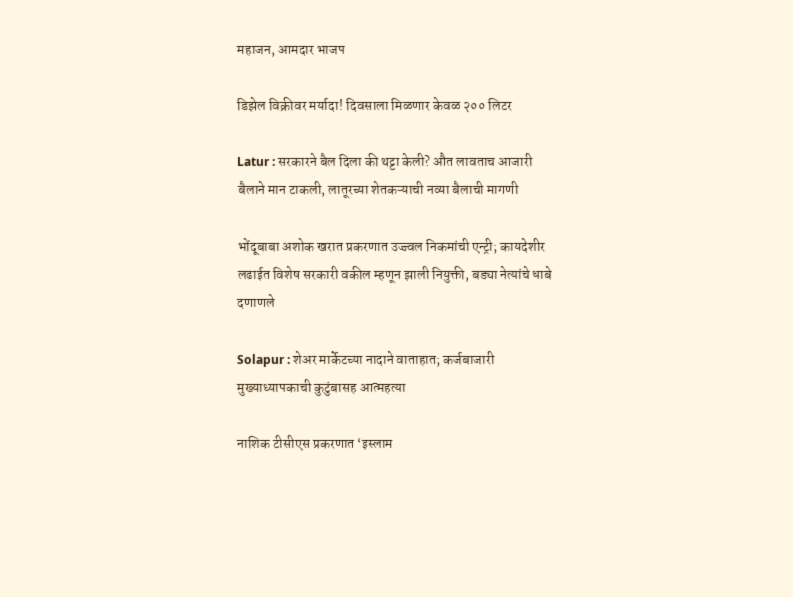महाजन, आमदार भाजप

डिझेल विक्रीवर मर्यादा! दिवसाला मिळणार केवळ २०० लिटर

Latur : सरकारने बैल दिला की थट्टा केली? औत लावताच आजारी बैलाने मान टाकली, लातूरच्या शेतकऱ्याची नव्या बैलाची मागणी

भोंदूबाबा अशोक खरात प्रकरणात उज्ज्वल निकमांची एन्ट्री; कायदेशीर लढाईत विशेष सरकारी वकील म्हणून झाली नियुक्ती, बड्या नेत्यांचे धाबे दणाणले

Solapur : शेअर मार्केटच्या नादाने वाताहात; कर्जबाजारी मुख्याध्यापकाची कुटुंबासह आत्महत्या

नाशिक टीसीएस प्रकरणात ‘इस्लाम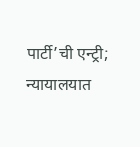पार्टी’ची एन्ट्री; न्यायालयात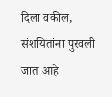दिला वकील, संशयितांना पुरवली जात आहे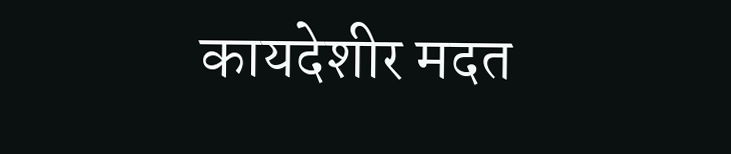कायदेशीर मदत